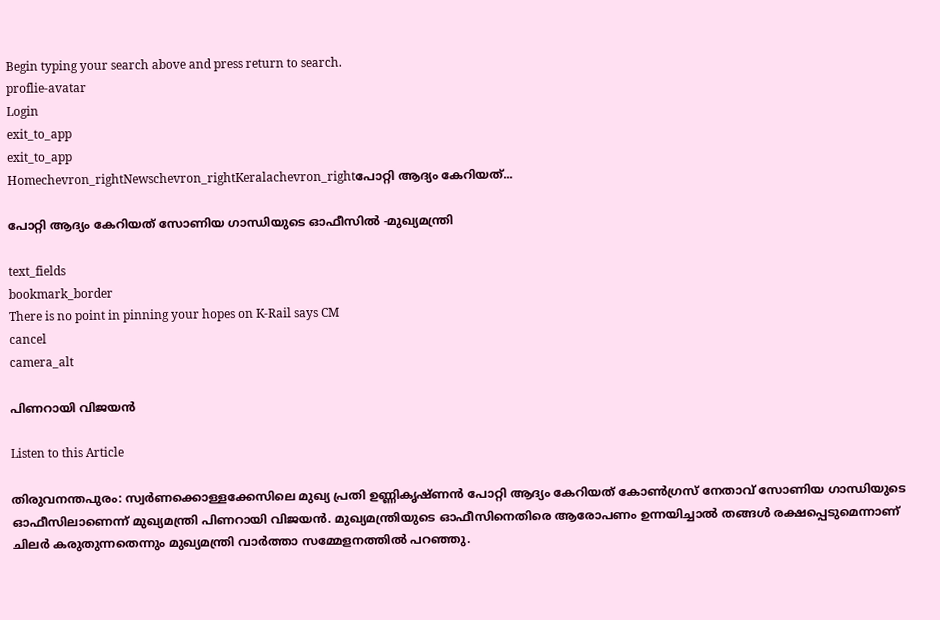Begin typing your search above and press return to search.
proflie-avatar
Login
exit_to_app
exit_to_app
Homechevron_rightNewschevron_rightKeralachevron_rightപോറ്റി ആദ്യം കേറിയത്...

പോറ്റി ആദ്യം കേറിയത് സോണിയ ഗാന്ധിയുടെ ഓഫീസിൽ -മുഖ്യമന്ത്രി

text_fields
bookmark_border
There is no point in pinning your hopes on K-Rail says CM
cancel
camera_alt

പിണറായി വിജയൻ

Listen to this Article

തിരുവനന്തപുരം: സ്വർണക്കൊള്ളക്കേസിലെ മുഖ്യ പ്രതി ഉണ്ണികൃഷ്ണൻ പോറ്റി ആദ്യം കേറിയത് കോൺഗ്രസ് നേതാവ് സോണിയ ഗാന്ധിയുടെ ഓഫീസിലാണെന്ന് മുഖ്യമന്ത്രി പിണറായി വിജയൻ. മുഖ്യമന്ത്രിയുടെ ഓഫീസിനെതിരെ ആരോപണം ഉന്നയിച്ചാൽ തങ്ങൾ രക്ഷപ്പെടുമെന്നാണ് ചിലർ കരുതുന്നതെന്നും മുഖ്യമന്ത്രി വാർത്താ സമ്മേളനത്തിൽ പറഞ്ഞു.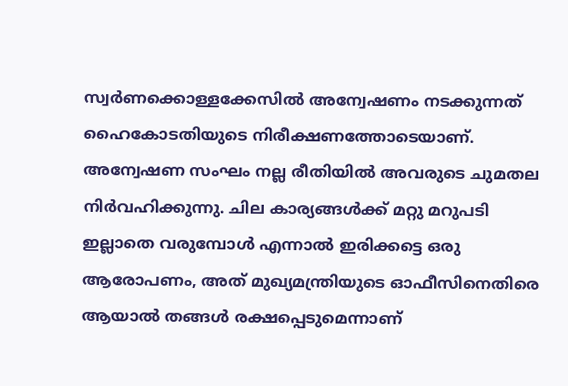സ്വർണക്കൊള്ളക്കേസിൽ അന്വേഷണം നടക്കുന്നത് ഹൈകോടതിയുടെ നിരീക്ഷണത്തോടെയാണ്. അന്വേഷണ സംഘം നല്ല രീതിയിൽ അവരുടെ ചുമതല നിര്‍വഹിക്കുന്നു. ചില കാര്യങ്ങൾക്ക് മറ്റു മറുപടി ഇല്ലാതെ വരുമ്പോൾ എന്നാൽ ഇരിക്കട്ടെ ഒരു ആരോപണം, അത് മുഖ്യമന്ത്രിയുടെ ഓഫീസിനെതിരെ ആയാൽ തങ്ങൾ രക്ഷപ്പെടുമെന്നാണ്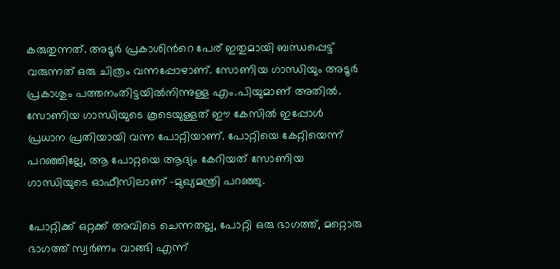കരുതുന്നത്. അടൂർ പ്രകാശിന്‍റെ പേര് ഇതുമായി ബന്ധപ്പെട്ട് വരുന്നത് ഒരു ചിത്രം വന്നപ്പോഴാണ്. സോണിയ ഗാന്ധിയും അടൂർ പ്രകാശും പത്തനംതിട്ടയിൽനിന്നുള്ള എം.പിയുമാണ് അതിൽ. സോണിയ ഗാന്ധിയുടെ കൂടെയുള്ളത് ഈ കേസിൽ ഇപ്പോൾ പ്രധാന പ്രതിയായി വന്ന പോറ്റിയാണ്. പോറ്റിയെ കേറ്റിയെന്ന് പറഞ്ഞില്ലേ, ആ പോറ്റയെ ആദ്യം കേറിയത് സോണിയ ഗാന്ധിയുടെ ഓഫീസിലാണ് -മുഖ്യമന്ത്രി പറഞ്ഞു.

പോറ്റിക്ക് ഒറ്റക്ക് അവിടെ ചെന്നതല്ല, പോറ്റി ഒരു ഭാഗത്ത്, മറ്റൊരു ഭാഗത്ത് സ്വർണം വാങ്ങി എന്ന്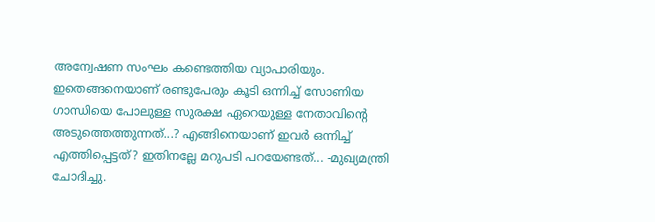അന്വേഷണ സംഘം കണ്ടെത്തിയ വ്യാപാരിയും. ഇതെങ്ങനെയാണ് രണ്ടുപേരും കൂടി ഒന്നിച്ച് സോണിയ ഗാന്ധിയെ പോലുള്ള സുരക്ഷ ഏറെയുള്ള നേതാവിന്‍റെ അടുത്തെത്തുന്നത്...? എങ്ങിനെയാണ് ഇവർ ഒന്നിച്ച് എത്തിപ്പെട്ടത്? ഇതിനല്ലേ മറുപടി പറയേണ്ടത്... -മുഖ്യമന്ത്രി ചോദിച്ചു.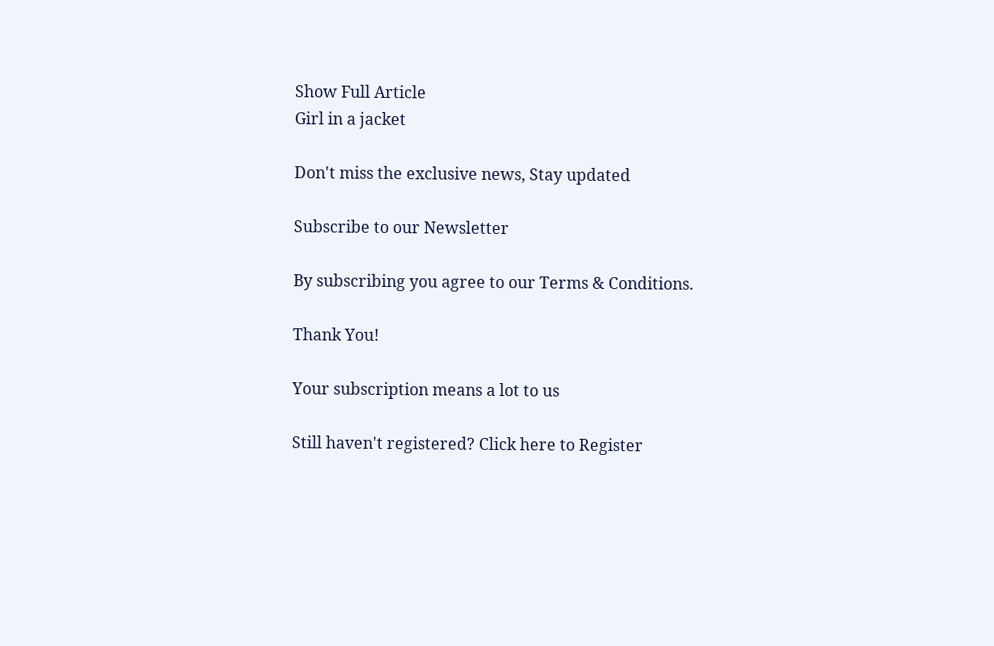Show Full Article
Girl in a jacket

Don't miss the exclusive news, Stay updated

Subscribe to our Newsletter

By subscribing you agree to our Terms & Conditions.

Thank You!

Your subscription means a lot to us

Still haven't registered? Click here to Register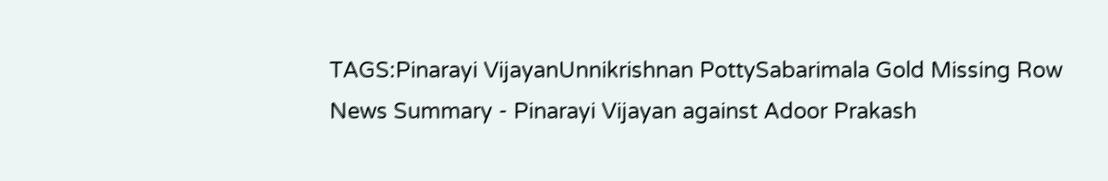TAGS:Pinarayi VijayanUnnikrishnan PottySabarimala Gold Missing Row
News Summary - Pinarayi Vijayan against Adoor Prakash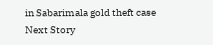in Sabarimala gold theft case
Next Story